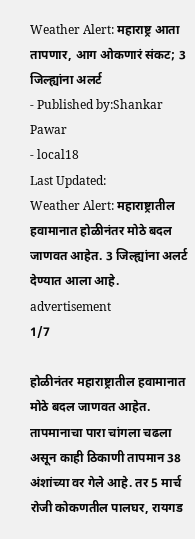Weather Alert: महाराष्ट्र आता तापणार, आग ओकणारं संकट; 3 जिल्ह्यांना अलर्ट
- Published by:Shankar Pawar
- local18
Last Updated:
Weather Alert: महाराष्ट्रातील हवामानात होळीनंतर मोठे बदल जाणवत आहेत. 3 जिल्ह्यांना अलर्ट देण्यात आला आहे.
advertisement
1/7

होळीनंतर महाराष्ट्रातील हवामानात मोठे बदल जाणवत आहेत. तापमानाचा पारा चांगला चढला असून काही ठिकाणी तापमान 38 अंशांच्या वर गेले आहे. तर 5 मार्च रोजी कोकणतील पालघर, रायगड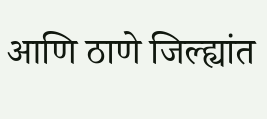आणि ठाणे जिल्ह्यांत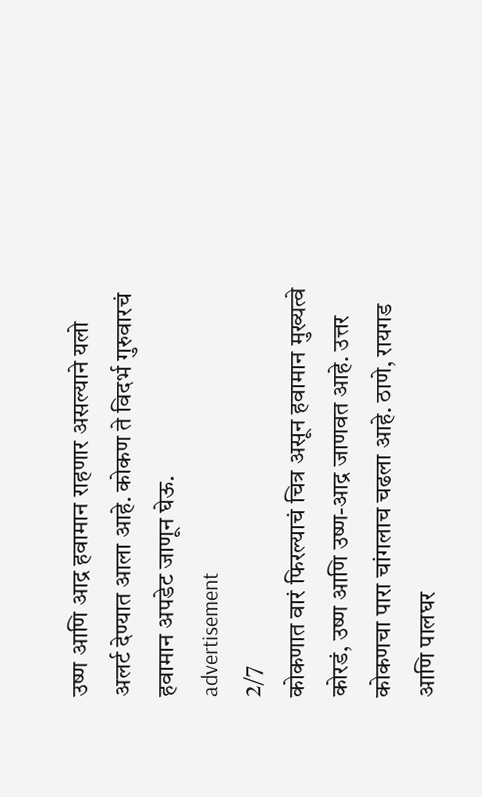उष्ण आणि आद्र हवामान राहणार असल्याने यलो अलर्ट देण्यात आला आहे. कोकण ते विदर्भ गुरुवारचं हवामान अपडेट जाणून घेऊ.
advertisement
2/7
कोकणात वारं फिरल्याचं चित्र असून हवामान मुख्यत्वे कोरडं, उष्ण आणि उष्ण-आद्र जाणवत आहे. उत्तर कोकणचा पारा चांगलाच चढला आहे. ठाणे, रायगड आणि पालघर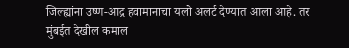जिल्ह्यांना उष्ण-आद्र हवामानाचा यलो अलर्ट देण्यात आला आहे. तर मुंबईत देखील कमाल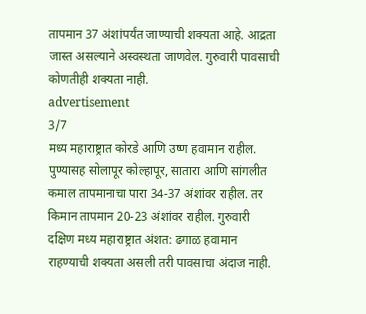तापमान 37 अंशांपर्यंत जाण्याची शक्यता आहे. आद्रता जास्त असल्याने अस्वस्थता जाणवेल. गुरुवारी पावसाची कोणतीही शक्यता नाही.
advertisement
3/7
मध्य महाराष्ट्रात कोरडे आणि उष्ण हवामान राहील. पुण्यासह सोलापूर कोल्हापूर, सातारा आणि सांगलीत कमाल तापमानाचा पारा 34-37 अंशांवर राहील. तर किमान तापमान 20-23 अंशांवर राहील. गुरुवारी दक्षिण मध्य महाराष्ट्रात अंशत: ढगाळ हवामान राहण्याची शक्यता असली तरी पावसाचा अंदाज नाही.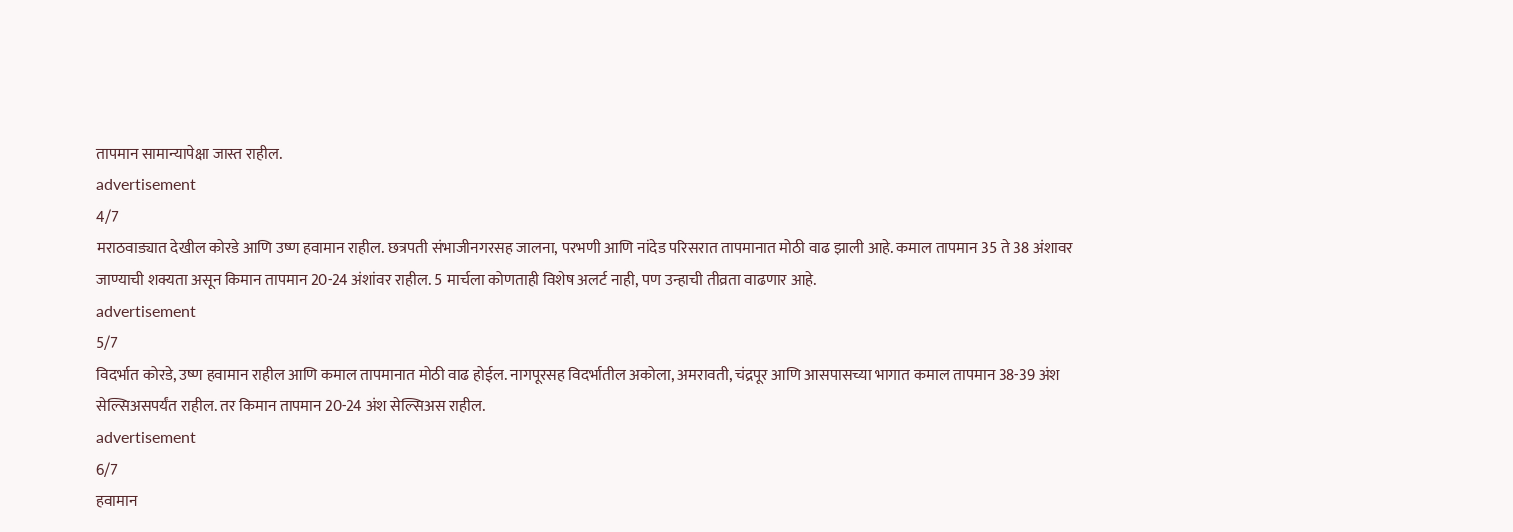तापमान सामान्यापेक्षा जास्त राहील.
advertisement
4/7
मराठवाड्यात देखील कोरडे आणि उष्ण हवामान राहील. छत्रपती संभाजीनगरसह जालना, परभणी आणि नांदेड परिसरात तापमानात मोठी वाढ झाली आहे. कमाल तापमान 35 ते 38 अंशावर जाण्याची शक्यता असून किमान तापमान 20-24 अंशांवर राहील. 5 मार्चला कोणताही विशेष अलर्ट नाही, पण उन्हाची तीव्रता वाढणार आहे.
advertisement
5/7
विदर्भात कोरडे, उष्ण हवामान राहील आणि कमाल तापमानात मोठी वाढ होईल. नागपूरसह विदर्भातील अकोला, अमरावती, चंद्रपूर आणि आसपासच्या भागात कमाल तापमान 38-39 अंश सेल्सिअसपर्यंत राहील. तर किमान तापमान 20-24 अंश सेल्सिअस राहील.
advertisement
6/7
हवामान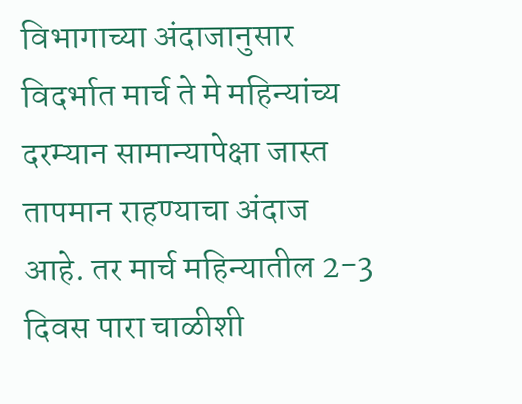विभागाच्या अंदाजानुसार विदर्भात मार्च ते मे महिन्यांच्य दरम्यान सामान्यापेक्षा जास्त तापमान राहण्याचा अंदाज आहे. तर मार्च महिन्यातील 2-3 दिवस पारा चाळीशी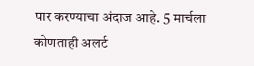पार करण्याचा अंदाज आहे. 5 मार्चला कोणताही अलर्ट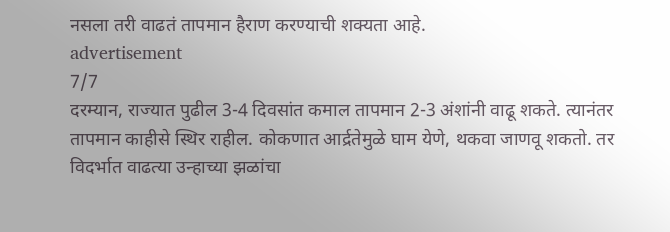नसला तरी वाढतं तापमान हैराण करण्याची शक्यता आहे.
advertisement
7/7
दरम्यान, राज्यात पुढील 3-4 दिवसांत कमाल तापमान 2-3 अंशांनी वाढू शकते. त्यानंतर तापमान काहीसे स्थिर राहील. कोकणात आर्द्रतेमुळे घाम येणे, थकवा जाणवू शकतो. तर विदर्भात वाढत्या उन्हाच्या झळांचा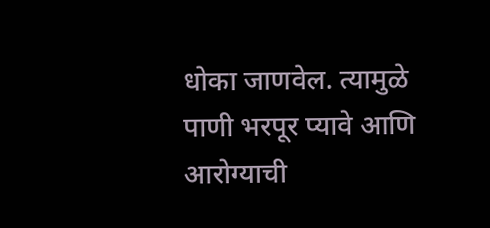धोका जाणवेल. त्यामुळे पाणी भरपूर प्यावे आणि आरोग्याची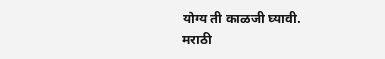योग्य ती काळजी घ्यावी.
मराठी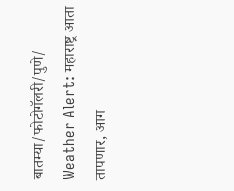बातम्या/फोटोगॅलरी/पुणे/
Weather Alert: महाराष्ट्र आता तापणार, आग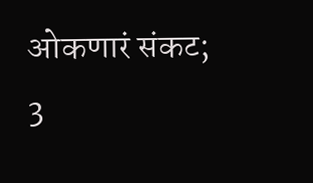ओकणारं संकट; 3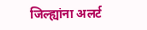जिल्ह्यांना अलर्ट